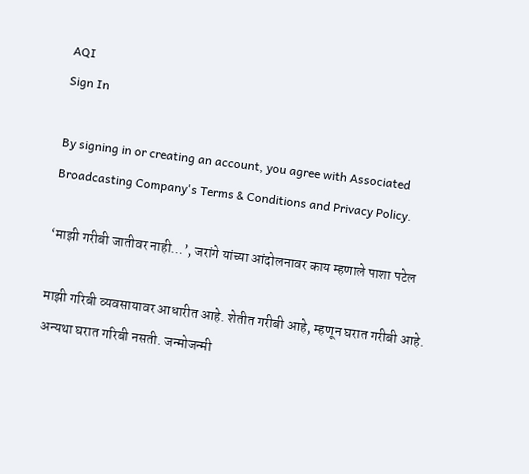AQI
Sign In

By signing in or creating an account, you agree with Associated Broadcasting Company's Terms & Conditions and Privacy Policy.

‘माझी गरीबी जातीवर नाही…’, जरांगे यांच्या आंदोलनावर काय म्हणाले पाशा पटेल

माझी गरिबी व्यवसायावर आधारीत आहे. शेतीत गरीबी आहे, म्हणून घरात गरीबी आहे. अन्यथा घरात गरिबी नसती. जन्मोजन्मी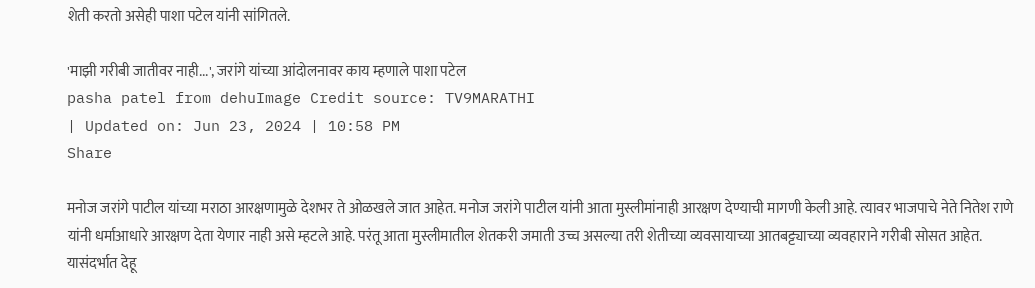शेती करतो असेही पाशा पटेल यांनी सांगितले.

'माझी गरीबी जातीवर नाही...', जरांगे यांच्या आंदोलनावर काय म्हणाले पाशा पटेल
pasha patel from dehuImage Credit source: TV9MARATHI
| Updated on: Jun 23, 2024 | 10:58 PM
Share

मनोज जरांगे पाटील यांच्या मराठा आरक्षणामुळे देशभर ते ओळखले जात आहेत. मनोज जरांगे पाटील यांनी आता मुस्लीमांनाही आरक्षण देण्याची मागणी केली आहे. त्यावर भाजपाचे नेते नितेश राणे यांनी धर्माआधारे आरक्षण देता येणार नाही असे म्हटले आहे. परंतू आता मुस्लीमातील शेतकरी जमाती उच्च असल्या तरी शेतीच्या व्यवसायाच्या आतबट्ट्याच्या व्यवहाराने गरीबी सोसत आहेत. यासंदर्भात देहू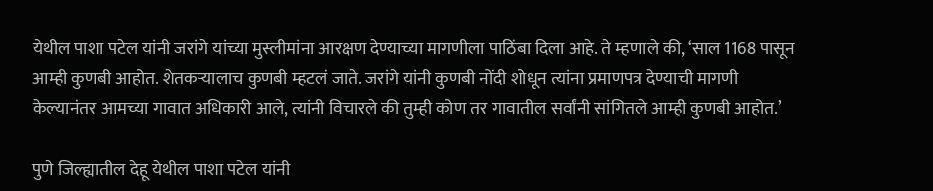येथील पाशा पटेल यांनी जरांगे यांच्या मुस्लीमांना आरक्षण देण्याच्या मागणीला पाठिंबा दिला आहे. ते म्हणाले की, ‘साल 1168 पासून आम्ही कुणबी आहोत. शेतकऱ्यालाच कुणबी म्हटलं जाते. जरांगे यांनी कुणबी नोंदी शोधून त्यांना प्रमाणपत्र देण्याची मागणी केल्यानंतर आमच्या गावात अधिकारी आले, त्यांनी विचारले की तुम्ही कोण तर गावातील सर्वांनी सांगितले आम्ही कुणबी आहोत.’

पुणे जिल्ह्यातील देहू येथील पाशा पटेल यांनी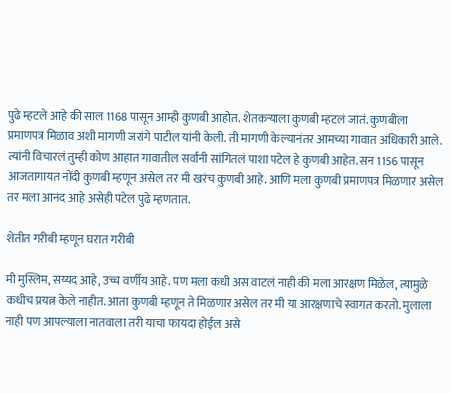पुढे म्हटले आहे की साल 1168 पासून आम्ही कुणबी आहोत. शेतकऱ्याला कुणबी म्हटलं जातं. कुणबीला प्रमाणपत्र मिळाव अशी मागणी जरांगे पाटील यांनी केली. ती मागणी केल्यानंतर आमच्या गावात अधिकारी आले. त्यांनी विचारलं तुम्ही कोण आहात गावातील सर्वांनी सांगितलं पाशा पटेल हे कुणबी आहेत. सन 1156 पासून आजतागायत नोंदी कुणबी म्हणून असेल तर मी खरंच कुणबी आहे. आणि मला कुणबी प्रमाणपत्र मिळणार असेल तर मला आनंद आहे असेही पटेल पुढे म्हणतात.

शेतीत गरीबी म्हणून घरात गरीबी

मी मुस्लिम, सय्यद आहे, उच्च वर्णीय आहे. पण मला कधी अस वाटलं नाही की मला आरक्षण मिळेल, त्यामुळे कधीच प्रयत्न केले नाहीत. आता कुणबी म्हणून ते मिळणार असेल तर मी या आरक्षणाचे स्वागत करतो. मुलाला नाही पण आपल्याला नातवाला तरी याचा फायदा होईल असे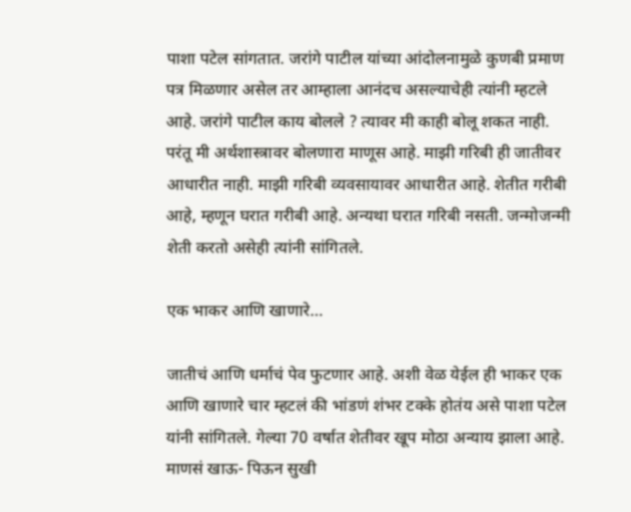पाशा पटेल सांगतात. जरांगे पाटील यांच्या आंदोलनामुळे कुणबी प्रमाण पत्र मिळणार असेल तर आम्हाला आनंदच असल्याचेही त्यांनी म्हटले आहे. जरांगे पाटील काय बोलले ? त्यावर मी काही बोलू शकत नाही. परंतू मी अर्थशास्त्रावर बोलणारा माणूस आहे. माझी गरिबी ही जातीवर आधारीत नाही. माझी गरिबी व्यवसायावर आधारीत आहे. शेतीत गरीबी आहे, म्हणून घरात गरीबी आहे. अन्यथा घरात गरिबी नसती. जन्मोजन्मी शेती करतो असेही त्यांनी सांगितले.

एक भाकर आणि खाणारे…

जातीचं आणि धर्माचं पेव फुटणार आहे. अशी वेळ येईल ही भाकर एक आणि खाणारे चार म्हटलं की भांडणं शंभर टक्के होतंय असे पाशा पटेल यांनी सांगितले. गेल्या 70 वर्षात शेतीवर खूप मोठा अन्याय झाला आहे. माणसं खाऊ- पिऊन सुखी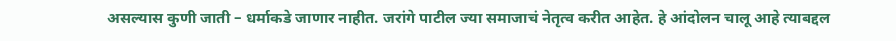असल्यास कुणी जाती – धर्माकडे जाणार नाहीत. जरांगे पाटील ज्या समाजाचं नेतृत्व करीत आहेत. हे आंदोलन चालू आहे त्याबद्दल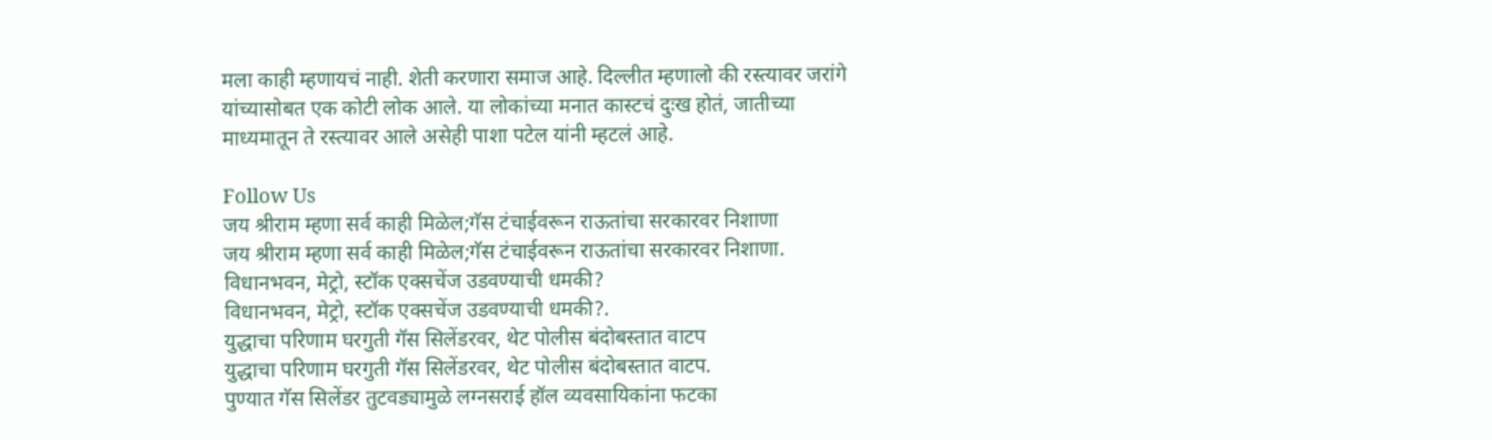मला काही म्हणायचं नाही. शेती करणारा समाज आहे. दिल्लीत म्हणालो की रस्त्यावर जरांगे यांच्यासोबत एक कोटी लोक आले. या लोकांच्या मनात कास्टचं दुःख होतं, जातीच्या माध्यमातून ते रस्त्यावर आले असेही पाशा पटेल यांनी म्हटलं आहे.

Follow Us
जय श्रीराम म्हणा सर्व काही मिळेल;गॅस टंचाईवरून राऊतांचा सरकारवर निशाणा
जय श्रीराम म्हणा सर्व काही मिळेल;गॅस टंचाईवरून राऊतांचा सरकारवर निशाणा.
विधानभवन, मेट्रो, स्टॉक एक्सचेंज उडवण्याची धमकी?
विधानभवन, मेट्रो, स्टॉक एक्सचेंज उडवण्याची धमकी?.
युद्धाचा परिणाम घरगुती गॅस सिलेंडरवर, थेट पोलीस बंदोबस्तात वाटप
युद्धाचा परिणाम घरगुती गॅस सिलेंडरवर, थेट पोलीस बंदोबस्तात वाटप.
पुण्यात गॅस सिलेंडर तुटवड्यामुळे लग्नसराई हॉल व्यवसायिकांना फटका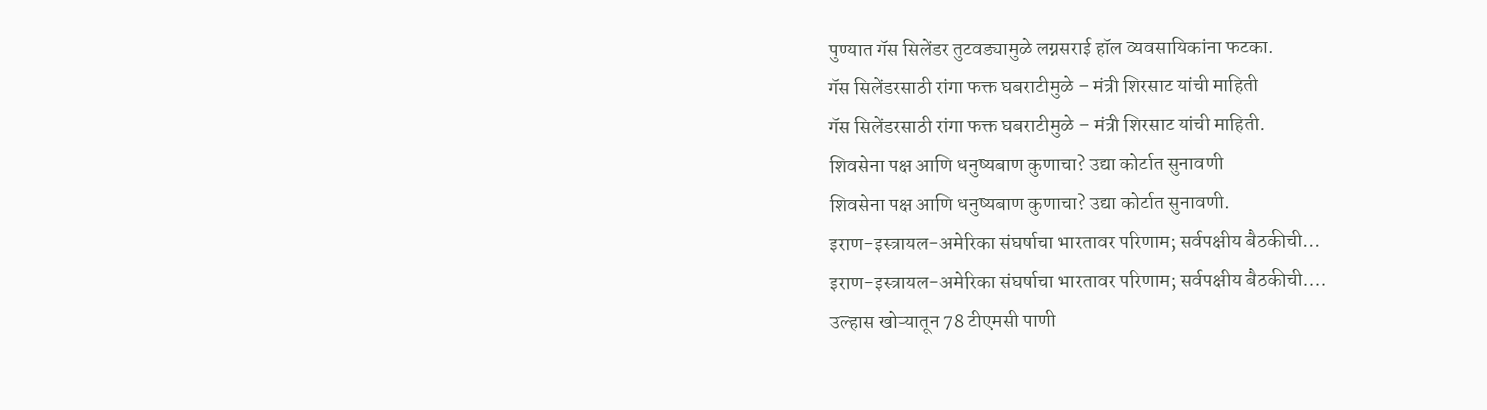पुण्यात गॅस सिलेंडर तुटवड्यामुळे लग्नसराई हॉल व्यवसायिकांना फटका.
गॅस सिलेंडरसाठी रांगा फक्त घबराटीमुळे – मंत्री शिरसाट यांची माहिती
गॅस सिलेंडरसाठी रांगा फक्त घबराटीमुळे – मंत्री शिरसाट यांची माहिती.
शिवसेना पक्ष आणि धनुष्यबाण कुणाचा? उद्या कोर्टात सुनावणी
शिवसेना पक्ष आणि धनुष्यबाण कुणाचा? उद्या कोर्टात सुनावणी.
इराण-इस्त्रायल-अमेरिका संघर्षाचा भारतावर परिणाम; सर्वपक्षीय बैठकीची...
इराण-इस्त्रायल-अमेरिका संघर्षाचा भारतावर परिणाम; सर्वपक्षीय बैठकीची....
उल्हास खोऱ्यातून 78 टीएमसी पाणी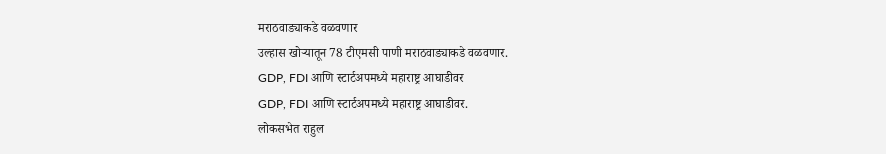मराठवाड्याकडे वळवणार
उल्हास खोऱ्यातून 78 टीएमसी पाणी मराठवाड्याकडे वळवणार.
GDP, FDI आणि स्टार्टअपमध्ये महाराष्ट्र आघाडीवर
GDP, FDI आणि स्टार्टअपमध्ये महाराष्ट्र आघाडीवर.
लोकसभेत राहुल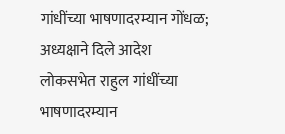गांधींच्या भाषणादरम्यान गोंधळ; अध्यक्षाने दिले आदेश
लोकसभेत राहुल गांधींच्या भाषणादरम्यान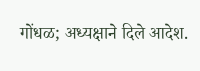गोंधळ; अध्यक्षाने दिले आदेश.